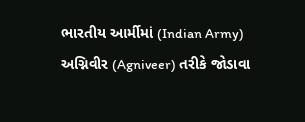ભારતીય આર્મીમાં (Indian Army) અગ્નિવીર (Agniveer) તરીકે જોડાવા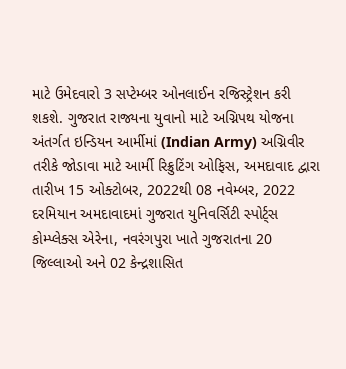માટે ઉમેદવારો 3 સપ્ટેમ્બર ઓનલાઈન રજિસ્ટ્રેશન કરી શકશે. ગુજરાત રાજ્યના યુવાનો માટે અગ્નિપથ યોજના અંતર્ગત ઇન્ડિયન આર્મીમાં (Indian Army) અગ્નિવીર તરીકે જોડાવા માટે આર્મી રિક્રુટિંગ ઓફિસ, અમદાવાદ દ્વારા તારીખ 15 ઓક્ટોબર, 2022થી 08 નવેમ્બર, 2022 દરમિયાન અમદાવાદમાં ગુજરાત યુનિવર્સિટી સ્પોર્ટ્સ કોમ્પ્લેક્સ એરેના, નવરંગપુરા ખાતે ગુજરાતના 20 જિલ્લાઓ અને 02 કેન્દ્રશાસિત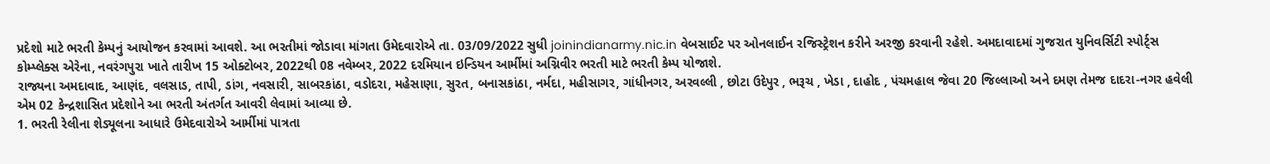પ્રદેશો માટે ભરતી કેમ્પનું આયોજન કરવામાં આવશે. આ ભરતીમાં જોડાવા માંગતા ઉમેદવારોએ તા. 03/09/2022 સુધી joinindianarmy.nic.in વેબસાઈટ પર ઓનલાઈન રજિસ્ટ્રેશન કરીને અરજી કરવાની રહેશે. અમદાવાદમાં ગુજરાત યુનિવર્સિટી સ્પોર્ટ્સ કોમ્પ્લેક્સ એરેના, નવરંગપુરા ખાતે તારીખ 15 ઓક્ટોબર, 2022થી 08 નવેમ્બર, 2022 દરમિયાન ઇન્ડિયન આર્મીમાં અગ્નિવીર ભરતી માટે ભરતી કેમ્પ યોજાશે.
રાજ્યના અમદાવાદ, આણંદ, વલસાડ, તાપી, ડાંગ, નવસારી, સાબરકાંઠા, વડોદરા, મહેસાણા, સુરત, બનાસકાંઠા, નર્મદા, મહીસાગર, ગાંધીનગર, અરવલ્લી , છોટા ઉદેપુર , ભરૂચ , ખેડા , દાહોદ , પંચમહાલ જેવા 20 જિલ્લાઓ અને દમણ તેમજ દાદરા-નગર હવેલી એમ 02 કેન્દ્રશાસિત પ્રદેશોને આ ભરતી અંતર્ગત આવરી લેવામાં આવ્યા છે.
1. ભરતી રેલીના શેડ્યૂલના આધારે ઉમેદવારોએ આર્મીમાં પાત્રતા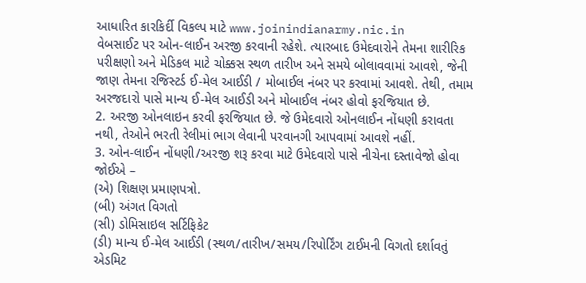આધારિત કારકિર્દી વિકલ્પ માટે www.joinindianarmy.nic.in
વેબસાઈટ પર ઓન-લાઈન અરજી કરવાની રહેશે. ત્યારબાદ ઉમેદવારોને તેમના શારીરિક પરીક્ષણો અને મેડિકલ માટે ચોક્કસ સ્થળ તારીખ અને સમયે બોલાવવામાં આવશે, જેની જાણ તેમના રજિસ્ટર્ડ ઈ-મેલ આઈડી / મોબાઈલ નંબર પર કરવામાં આવશે. તેથી, તમામ અરજદારો પાસે માન્ય ઈ-મેલ આઈડી અને મોબાઈલ નંબર હોવો ફરજિયાત છે.
2. અરજી ઓનલાઇન કરવી ફરજિયાત છે. જે ઉમેદવારો ઓનલાઈન નોંધણી કરાવતા નથી, તેઓને ભરતી રેલીમાં ભાગ લેવાની પરવાનગી આપવામાં આવશે નહીં.
3. ઓન-લાઈન નોંધણી/અરજી શરૂ કરવા માટે ઉમેદવારો પાસે નીચેના દસ્તાવેજો હોવા જોઈએ –
(એ) શિક્ષણ પ્રમાણપત્રો.
(બી) અંગત વિગતો
(સી) ડોમિસાઇલ સર્ટિફિકેટ
(ડી) માન્ય ઈ-મેલ આઈડી (સ્થળ/તારીખ/સમય/રિપોર્ટિંગ ટાઈમની વિગતો દર્શાવતું એડમિટ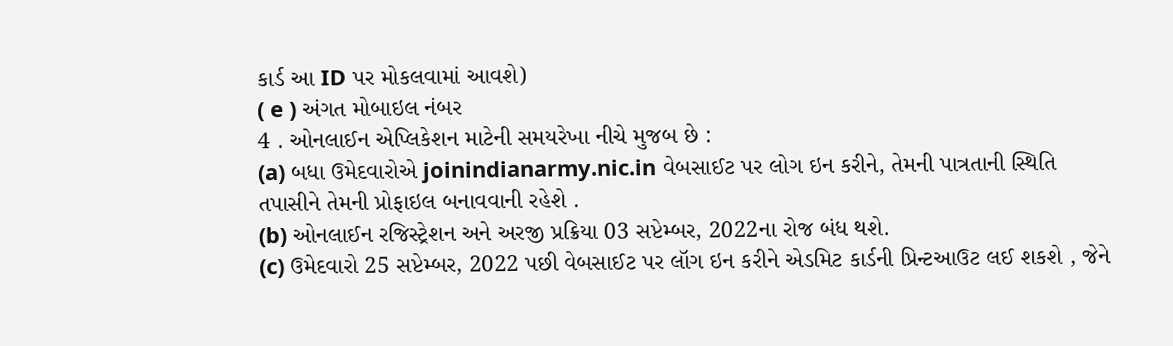કાર્ડ આ ID પર મોકલવામાં આવશે)
( e ) અંગત મોબાઇલ નંબર
4 . ઓનલાઈન એપ્લિકેશન માટેની સમયરેખા નીચે મુજબ છે :
(a) બધા ઉમેદવારોએ joinindianarmy.nic.in વેબસાઈટ પર લોગ ઇન કરીને, તેમની પાત્રતાની સ્થિતિ તપાસીને તેમની પ્રોફાઇલ બનાવવાની રહેશે .
(b) ઓનલાઈન રજિસ્ટ્રેશન અને અરજી પ્રક્રિયા 03 સપ્ટેમ્બર, 2022ના રોજ બંધ થશે.
(c) ઉમેદવારો 25 સપ્ટેમ્બર, 2022 પછી વેબસાઈટ પર લૉગ ઇન કરીને એડમિટ કાર્ડની પ્રિન્ટઆઉટ લઈ શકશે , જેને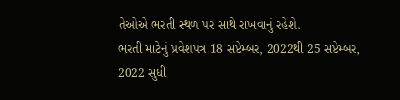તેઓએ ભરતી સ્થળ પર સાથે રાખવાનું રહેશે.
ભરતી માટેનું પ્રવેશપત્ર 18 સપ્ટેમ્બર, 2022થી 25 સપ્ટેમ્બર, 2022 સુધી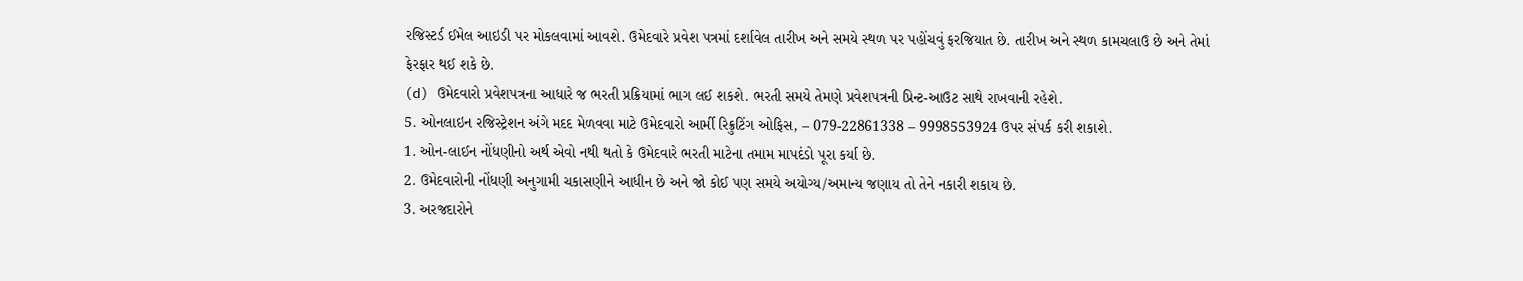રજિસ્ટર્ડ ઈમેલ આઇડી પર મોકલવામાં આવશે. ઉમેદવારે પ્રવેશ પત્રમાં દર્શાવેલ તારીખ અને સમયે સ્થળ પર પહોંચવું ફરજિયાત છે. તારીખ અને સ્થળ કામચલાઉ છે અને તેમાં ફેરફાર થઈ શકે છે.
(d) ઉમેદવારો પ્રવેશપત્રના આધારે જ ભરતી પ્રક્રિયામાં ભાગ લઈ શકશે. ભરતી સમયે તેમણે પ્રવેશપત્રની પ્રિન્ટ-આઉટ સાથે રાખવાની રહેશે.
5. ઓનલાઇન રજિસ્ટ્રેશન અંગે મદદ મેળવવા માટે ઉમેદવારો આર્મી રિક્રુટિંગ ઓફિસ, – 079-22861338 – 9998553924 ઉપર સંપર્ક કરી શકાશે.
1. ઓન-લાઈન નોંધણીનો અર્થ એવો નથી થતો કે ઉમેદવારે ભરતી માટેના તમામ માપદંડો પૂરા કર્યા છે.
2. ઉમેદવારોની નોંધણી અનુગામી ચકાસણીને આધીન છે અને જો કોઈ પણ સમયે અયોગ્ય/અમાન્ય જણાય તો તેને નકારી શકાય છે.
3. અરજદારોને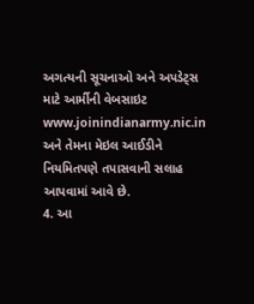અગત્યની સૂચનાઓ અને અપડેટ્સ માટે આર્મીની વેબસાઇટ www.joinindianarmy.nic.in અને તેમના મેઇલ આઈડીને નિયમિતપણે તપાસવાની સલાહ આપવામાં આવે છે.
4. આ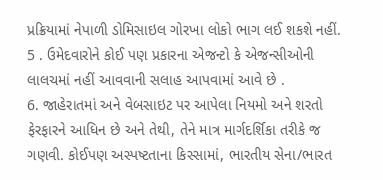પ્રક્રિયામાં નેપાળી ડોમિસાઇલ ગોરખા લોકો ભાગ લઈ શકશે નહીં.
5 . ઉમેદવારોને કોઈ પણ પ્રકારના એજન્ટો કે એજન્સીઓની લાલચમાં નહીં આવવાની સલાહ આપવામાં આવે છે .
6. જાહેરાતમાં અને વેબસાઇટ પર આપેલા નિયમો અને શરતો ફેરફારને આધિન છે અને તેથી, તેને માત્ર માર્ગદર્શિકા તરીકે જ ગણવી. કોઈપણ અસ્પષ્ટતાના કિસ્સામાં, ભારતીય સેના/ભારત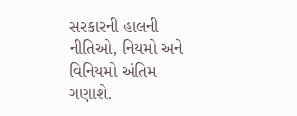સરકારની હાલની નીતિઓ, નિયમો અને વિનિયમો અંતિમ ગણાશે.